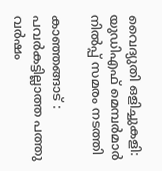വൈദ്യുതി ഒളിച്ചുകളി: യുഡിഎഫ് മെമ്പര്‍മാര്‍ നില്‍പ്പ് സമരം നടത്തി

കാഞ്ഞങ്ങാട് : പവര്‍കട്ടില്ലാത്ത പത്തു വര്‍ഷം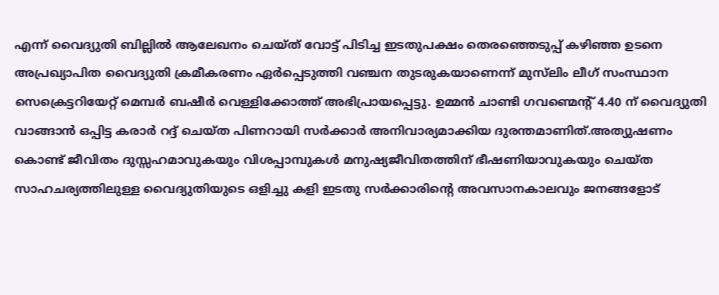എന്ന് വൈദ്യുതി ബില്ലില്‍ ആലേഖനം ചെയ്ത് വോട്ട് പിടിച്ച ഇടതുപക്ഷം തെരഞ്ഞെടുപ്പ് കഴിഞ്ഞ ഉടനെ അപ്രഖ്യാപിത വൈദ്യുതി ക്രമീകരണം ഏര്‍പ്പെടുത്തി വഞ്ചന തുടരുകയാണെന്ന് മുസ്‌ലിം ലീഗ് സംസ്ഥാന സെക്രെട്ടറിയേറ്റ് മെമ്പര്‍ ബഷീര്‍ വെള്ളിക്കോത്ത് അഭിപ്രായപ്പെട്ടു. ഉമ്മന്‍ ചാണ്ടി ഗവണ്മെന്റ് 4.40 ന് വൈദ്യുതി വാങ്ങാന്‍ ഒപ്പിട്ട കരാര്‍ റദ്ദ് ചെയ്ത പിണറായി സര്‍ക്കാര്‍ അനിവാര്യമാക്കിയ ദുരന്തമാണിത്.അത്യുഷണം കൊണ്ട് ജീവിതം ദുസ്സഹമാവുകയും വിശപ്പാമ്പുകള്‍ മനുഷ്യജീവിതത്തിന് ഭീഷണിയാവുകയും ചെയ്ത സാഹചര്യത്തിലുള്ള വൈദ്യുതിയുടെ ഒളിച്ചു കളി ഇടതു സര്‍ക്കാരിന്റെ അവസാനകാലവും ജനങ്ങളോട്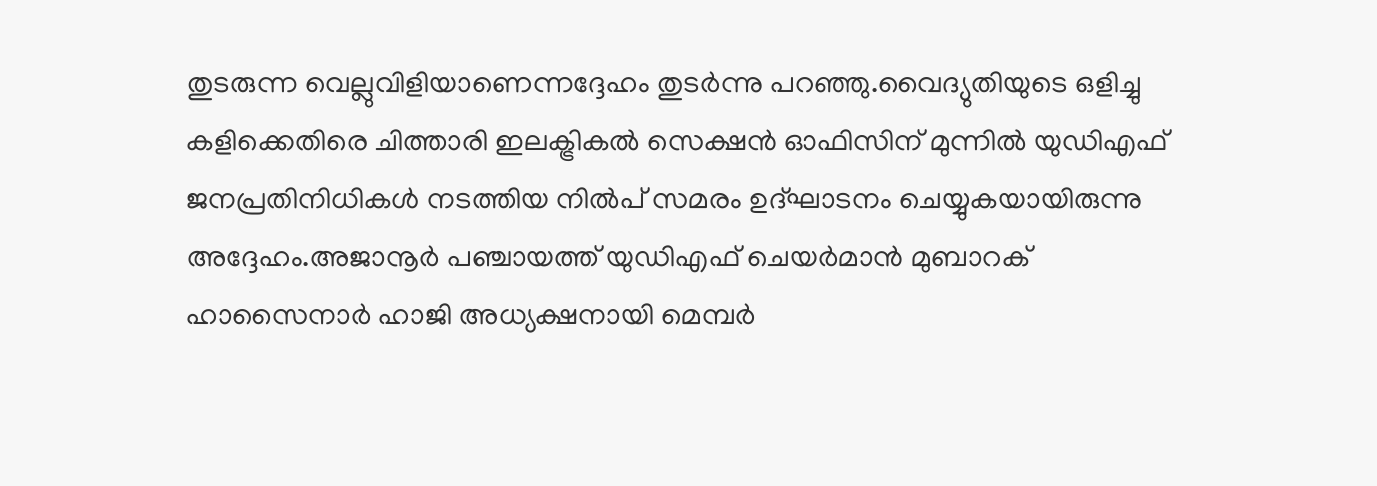തുടരുന്ന വെല്ലുവിളിയാണെന്നദ്ദേഹം തുടര്‍ന്നു പറഞ്ഞു.വൈദ്യുതിയുടെ ഒളിച്ചു കളിക്കെതിരെ ചിത്താരി ഇലക്ട്രികല്‍ സെക്ഷന്‍ ഓഫിസിന് മുന്നില്‍ യുഡിഎഫ് ജനപ്രതിനിധികള്‍ നടത്തിയ നില്‍പ് സമരം ഉദ്ഘാടനം ചെയ്യുകയായിരുന്നു അദ്ദേഹം.അജാനൂര്‍ പഞ്ചായത്ത് യുഡിഎഫ് ചെയര്‍മാന്‍ മുബാറക് ഹാസൈനാര്‍ ഹാജി അധ്യക്ഷനായി മെമ്പര്‍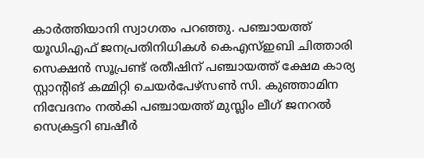കാര്‍ത്തിയാനി സ്വാഗതം പറഞ്ഞു. പഞ്ചായത്ത് യൂഡിഎഫ് ജനപ്രതിനിധികള്‍ കെഎസ്ഇബി ചിത്താരി സെക്ഷന്‍ സൂപ്രണ്ട് രതീഷിന് പഞ്ചായത്ത് ക്ഷേമ കാര്യ സ്റ്റാന്റിങ് കമ്മിറ്റി ചെയര്‍പേഴ്‌സണ്‍ സി. കുഞ്ഞാമിന നിവേദനം നല്‍കി പഞ്ചായത്ത് മുസ്ലിം ലീഗ് ജനറല്‍ സെക്രട്ടറി ബഷീര്‍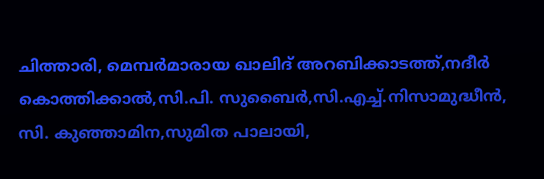ചിത്താരി, മെമ്പര്‍മാരായ ഖാലിദ് അറബിക്കാടത്ത്,നദീര്‍ കൊത്തിക്കാല്‍,സി.പി. സുബൈര്‍,സി.എച്ച്.നിസാമുദ്ധീന്‍, സി. കുഞ്ഞാമിന,സുമിത പാലായി,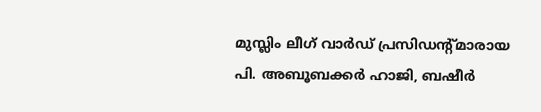മുസ്ലിം ലീഗ് വാര്‍ഡ് പ്രസിഡന്റ്മാരായ പി. അബൂബക്കര്‍ ഹാജി, ബഷീര്‍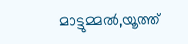മാട്ടുമ്മല്‍,യൂത്ത്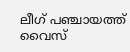ലീഗ് പഞ്ചായത്ത് വൈസ്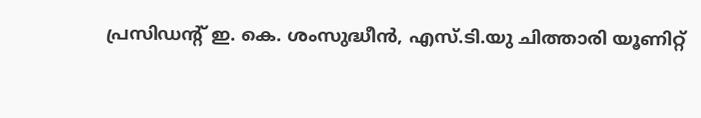പ്രസിഡന്റ് ഇ. കെ. ശംസുദ്ധീന്‍, എസ്.ടി.യു ചിത്താരി യൂണിറ്റ്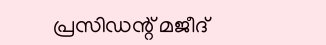പ്രസിഡന്റ് മജീദ്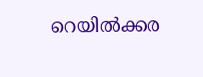റെയില്‍ക്കര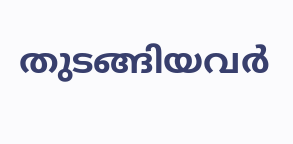തുടങ്ങിയവര്‍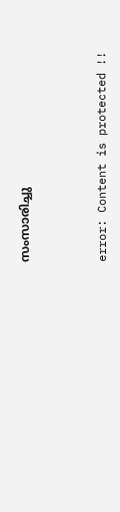സംസാരിച്ചു



error: Content is protected !!